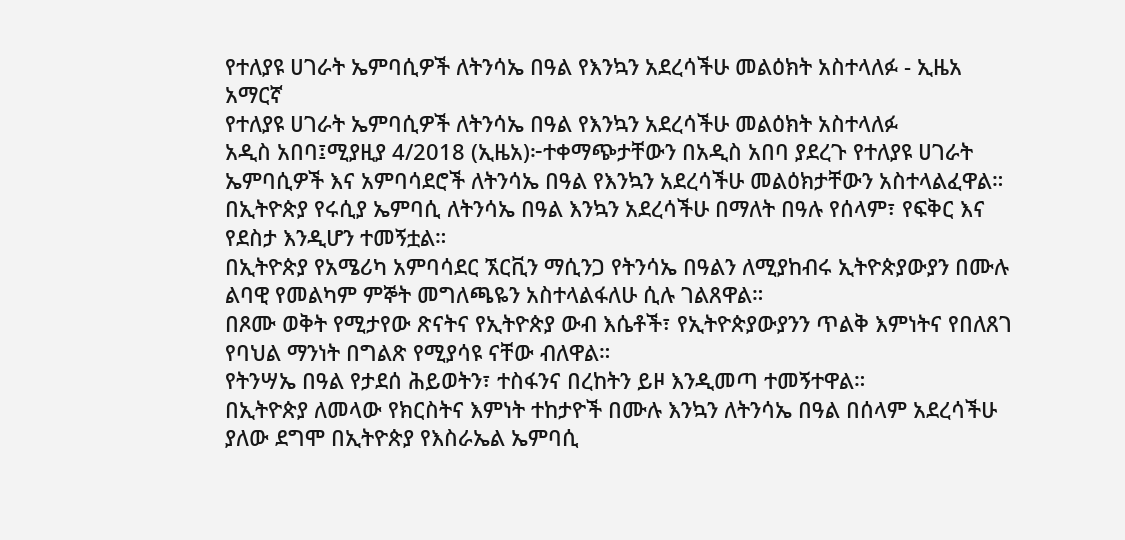የተለያዩ ሀገራት ኤምባሲዎች ለትንሳኤ በዓል የእንኳን አደረሳችሁ መልዕክት አስተላለፉ - ኢዜአ አማርኛ
የተለያዩ ሀገራት ኤምባሲዎች ለትንሳኤ በዓል የእንኳን አደረሳችሁ መልዕክት አስተላለፉ
አዲስ አበባ፤ሚያዚያ 4/2018 (ኢዜአ)፦ተቀማጭታቸውን በአዲስ አበባ ያደረጉ የተለያዩ ሀገራት ኤምባሲዎች እና አምባሳደሮች ለትንሳኤ በዓል የእንኳን አደረሳችሁ መልዕክታቸውን አስተላልፈዋል።
በኢትዮጵያ የሩሲያ ኤምባሲ ለትንሳኤ በዓል እንኳን አደረሳችሁ በማለት በዓሉ የሰላም፣ የፍቅር እና የደስታ እንዲሆን ተመኝቷል።
በኢትዮጵያ የአሜሪካ አምባሳደር ኧርቪን ማሲንጋ የትንሳኤ በዓልን ለሚያከብሩ ኢትዮጵያውያን በሙሉ ልባዊ የመልካም ምኞት መግለጫዬን አስተላልፋለሁ ሲሉ ገልጸዋል።
በጾሙ ወቅት የሚታየው ጽናትና የኢትዮጵያ ውብ እሴቶች፣ የኢትዮጵያውያንን ጥልቅ እምነትና የበለጸገ የባህል ማንነት በግልጽ የሚያሳዩ ናቸው ብለዋል።
የትንሣኤ በዓል የታደሰ ሕይወትን፣ ተስፋንና በረከትን ይዞ እንዲመጣ ተመኝተዋል።
በኢትዮጵያ ለመላው የክርስትና እምነት ተከታዮች በሙሉ እንኳን ለትንሳኤ በዓል በሰላም አደረሳችሁ ያለው ደግሞ በኢትዮጵያ የእስራኤል ኤምባሲ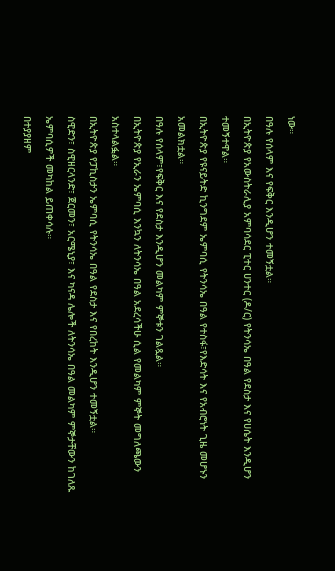ነው።
በዓሉ የሰላም እና የፍቅር እንዲሆን ተመኝቷል።
በኢትዮጵያ የአውስትራሊያ አምባሳደር ፒተር ሀንተር (ዶ/ር) የትንሳኤ በዓል የደስታ እና የሀሴት እንዲሆን ተመኝተዋል።
በኢትዮጵያ የዩናይትድ ኪንግደም ኤምባሲ የትንሳኤ በዓል የተስፋ፣የእድሳት እና የአብሮነት ጊዜ መሆኑን አመልክቷል።
በዓሉ የሰላም፣የፍቅር እና የደስታ እንዲሆን መልካም ምኞቱን ገልጿል።
በኢትዮጵያ የኢራን ኤምባሲ እንኳን ለትንሳኤ በዓል አደረሳችሁ ሲል የመልካም ምኞት መግለጫውን አስተላልፏል።
በኢትዮጵያ የፓኪስታን ኤምባሲ የትንሳኤ በዓል የደስታ እና የበረከት እንዲሆን ተመኝቷል።
ስዊድን፣ ስዊዘርላንድ፣ ጀርመን፣ አርሜኒያ፣ እና ካናዳ ሌሎች ለትንሳኤ በዓል መልካም ምኞታቸውን ከገለጹ ኤምባሲዎች መካከል ይጠቀሳሉ።
በተያያዘም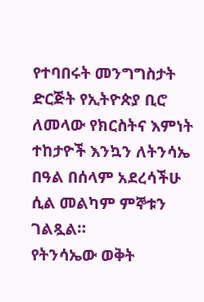የተባበሩት መንግግስታት ድርጅት የኢትዮጵያ ቢሮ ለመላው የክርስትና እምነት ተከታዮች እንኳን ለትንሳኤ በዓል በሰላም አደረሳችሁ ሲል መልካም ምኞቱን ገልጿል።
የትንሳኤው ወቅት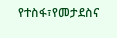የተስፋ፣የመታደስና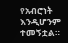የአብሮነት እንዲሆንም ተመኝቷል።